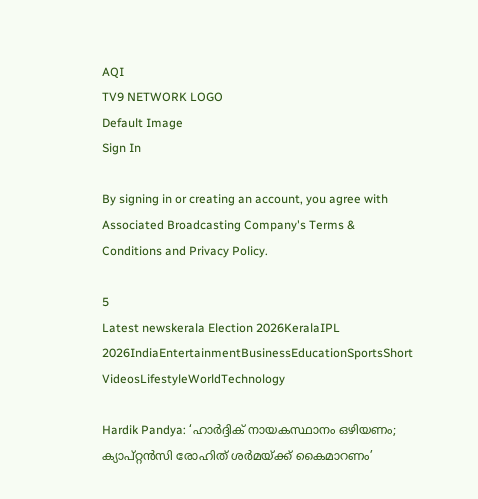AQI
TV9 NETWORK LOGO
Default Image
Sign In

By signing in or creating an account, you agree with Associated Broadcasting Company's Terms & Conditions and Privacy Policy.

5
Latest newskerala Election 2026KeralaIPL 2026IndiaEntertainmentBusinessEducationSportsShort VideosLifestyleWorldTechnology

Hardik Pandya: ‘ഹാര്‍ദ്ദിക് നായകസ്ഥാനം ഒഴിയണം; ക്യാപ്റ്റന്‍സി രോഹിത് ശര്‍മയ്ക്ക് കൈമാറണം’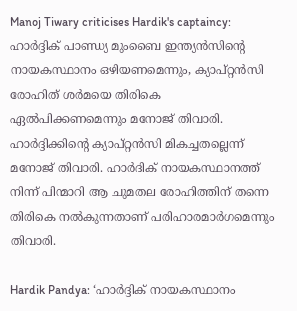Manoj Tiwary criticises Hardik's captaincy: ഹാര്‍ദ്ദിക് പാണ്ഡ്യ മുംബൈ ഇന്ത്യന്‍സിന്റെ നായകസ്ഥാനം ഒഴിയണമെന്നും, ക്യാപ്റ്റന്‍സി രോഹിത് ശര്‍മയെ തിരികെ ഏല്‍പിക്കണമെന്നും മനോജ് തിവാരി. ഹാര്‍ദ്ദിക്കിന്റെ ക്യാപ്റ്റന്‍സി മികച്ചതല്ലെന്ന് മനോജ് തിവാരി. ഹാർദിക് നായകസ്ഥാനത്ത് നിന്ന് പിന്മാറി ആ ചുമതല രോഹിത്തിന് തന്നെ തിരികെ നൽകുന്നതാണ് പരിഹാരമാര്‍ഗമെന്നും തിവാരി.

Hardik Pandya: ‘ഹാര്‍ദ്ദിക് നായകസ്ഥാനം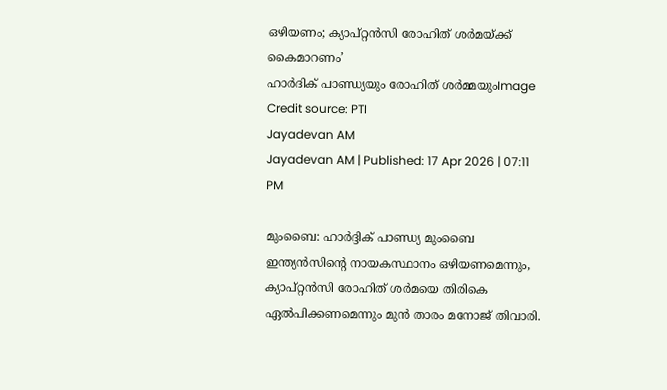ഒഴിയണം; ക്യാപ്റ്റന്‍സി രോഹിത് ശര്‍മയ്ക്ക് കൈമാറണം’
ഹാർദിക് പാണ്ഡ്യയും രോഹിത് ശർമ്മയുംImage Credit source: PTI
Jayadevan AM
Jayadevan AM | Published: 17 Apr 2026 | 07:11 PM

മുംബൈ: ഹാര്‍ദ്ദിക് പാണ്ഡ്യ മുംബൈ ഇന്ത്യന്‍സിന്റെ നായകസ്ഥാനം ഒഴിയണമെന്നും, ക്യാപ്റ്റന്‍സി രോഹിത് ശര്‍മയെ തിരികെ ഏല്‍പിക്കണമെന്നും മുന്‍ താരം മനോജ് തിവാരി.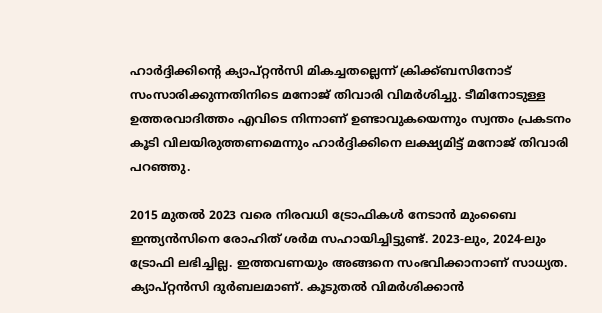ഹാര്‍ദ്ദിക്കിന്റെ ക്യാപ്റ്റന്‍സി മികച്ചതല്ലെന്ന് ക്രിക്ക്ബസിനോട് സംസാരിക്കുന്നതിനിടെ മനോജ് തിവാരി വിമര്‍ശിച്ചു. ടീമിനോടുള്ള ഉത്തരവാദിത്തം എവിടെ നിന്നാണ് ഉണ്ടാവുകയെന്നും സ്വന്തം പ്രകടനം കൂടി വിലയിരുത്തണമെന്നും ഹാര്‍ദ്ദിക്കിനെ ലക്ഷ്യമിട്ട് മനോജ് തിവാരി പറഞ്ഞു.

2015 മുതൽ 2023 വരെ നിരവധി ട്രോഫികള്‍ നേടാന്‍ മുംബൈ ഇന്ത്യന്‍സിനെ രോഹിത് ശര്‍മ സഹായിച്ചിട്ടുണ്ട്. 2023-ലും, 2024-ലും ട്രോഫി ലഭിച്ചില്ല. ഇത്തവണയും അങ്ങനെ സംഭവിക്കാനാണ് സാധ്യത. ക്യാപ്റ്റന്‍സി ദുര്‍ബലമാണ്. കൂടുതല്‍ വിമര്‍ശിക്കാന്‍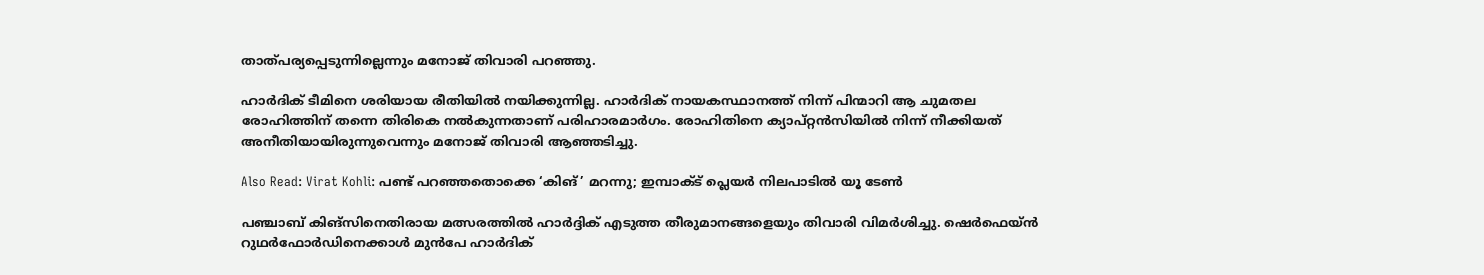താത്പര്യപ്പെടുന്നില്ലെന്നും മനോജ് തിവാരി പറഞ്ഞു.

ഹാർദിക് ടീമിനെ ശരിയായ രീതിയിൽ നയിക്കുന്നില്ല. ഹാർദിക് നായകസ്ഥാനത്ത് നിന്ന് പിന്മാറി ആ ചുമതല രോഹിത്തിന് തന്നെ തിരികെ നൽകുന്നതാണ് പരിഹാരമാര്‍ഗം. രോഹിതിനെ ക്യാപ്റ്റന്‍സിയില്‍ നിന്ന് നീക്കിയത് അനീതിയായിരുന്നുവെന്നും മനോജ് തിവാരി ആഞ്ഞടിച്ചു.

Also Read: Virat Kohli: പണ്ട് പറഞ്ഞതൊക്കെ ‘കിങ്’ മറന്നു; ഇമ്പാക്ട് പ്ലെയര്‍ നിലപാടില്‍ യൂ ടേണ്‍

പഞ്ചാബ് കിങ്‌സിനെതിരായ മത്സരത്തില്‍ ഹാര്‍ദ്ദിക് എടുത്ത തീരുമാനങ്ങളെയും തിവാരി വിമര്‍ശിച്ചു. ഷെർഫെയ്ൻ റുഥർഫോർഡിനെക്കാൾ മുൻപേ ഹാർദിക്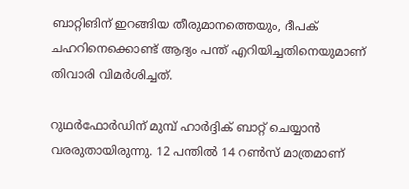ബാറ്റിങിന് ഇറങ്ങിയ തീരുമാനത്തെയും, ദീപക് ചഹറിനെക്കൊണ്ട് ആദ്യം പന്ത് എറിയിച്ചതിനെയുമാണ് തിവാരി വിമര്‍ശിച്ചത്.

റുഥര്‍ഫോര്‍ഡിന് മുമ്പ് ഹാര്‍ദ്ദിക് ബാറ്റ് ചെയ്യാന്‍ വരരുതായിരുന്നു. 12 പന്തില്‍ 14 റണ്‍സ് മാത്രമാണ്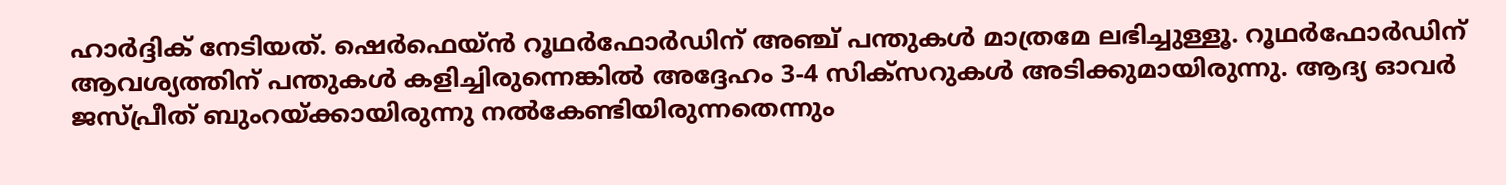ഹാര്‍ദ്ദിക് നേടിയത്. ഷെർഫെയ്ൻ റൂഥർഫോർഡിന് അഞ്ച് പന്തുകൾ മാത്രമേ ലഭിച്ചുള്ളൂ. റൂഥർഫോര്‍ഡിന് ആവശ്യത്തിന്‌ പന്തുകൾ കളിച്ചിരുന്നെങ്കിൽ അദ്ദേഹം 3-4 സിക്സറുകൾ അടിക്കുമായിരുന്നു. ആദ്യ ഓവര്‍ ജസ്പ്രീത് ബുംറയ്ക്കായിരുന്നു നല്‍കേണ്ടിയിരുന്നതെന്നും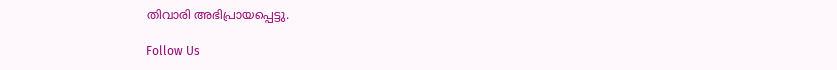തിവാരി അഭിപ്രായപ്പെട്ടു.

Follow Us